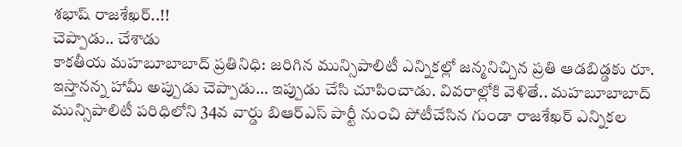శభాష్ రాజశేఖర్..!!
చెప్పాడు.. చేశాడు
కాకతీయ మహబూబాబాద్ ప్రతినిధి: జరిగిన మున్సిపాలిటీ ఎన్నికల్లో జన్మనిచ్చిన ప్రతి ఆడబిడ్డకు రూ. ఇస్తానన్న హామీ అప్పుడు చెప్పాడు… ఇప్పుడు చేసి చూపించాడు. వివరాల్లోకి వెళితే.. మహబూబాబాద్ మున్సిపాలిటీ పరిధిలోని 34వ వార్డు బిఆర్ఎస్ పార్టీ నుంచి పోటీచేసిన గుండా రాజశేఖర్ ఎన్నికల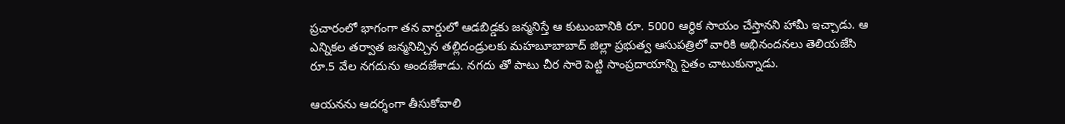ప్రచారంలో భాగంగా తన వార్డులో ఆడబిడ్డకు జన్మనిస్తే ఆ కుటుంబానికి రూ. 5000 ఆర్థిక సాయం చేస్తానని హామీ ఇచ్చాడు. ఆ ఎన్నికల తర్వాత జన్మనిచ్చిన తల్లిదండ్రులకు మహబూబాబాద్ జిల్లా ప్రభుత్వ ఆసుపత్రిలో వారికి అభినందనలు తెలియజేసి రూ.5 వేల నగదును అందజేశాడు. నగదు తో పాటు చీర సారె పెట్టి సాంప్రదాయాన్ని సైతం చాటుకున్నాడు.

ఆయనను ఆదర్శంగా తీసుకోవాలి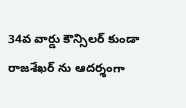34వ వార్డు కౌన్సిలర్ కుండా రాజశేఖర్ ను ఆదర్శంగా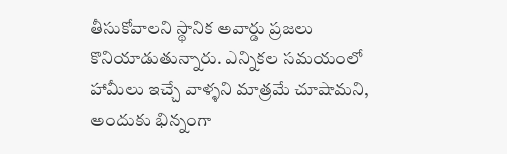తీసుకోవాలని స్థానిక అవార్డు ప్రజలు కొనియాడుతున్నారు. ఎన్నికల సమయంలో హామీలు ఇచ్చే వాళ్ళని మాత్రమే చూషామని, అందుకు భిన్నంగా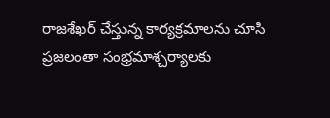రాజశేఖర్ చేస్తున్న కార్యక్రమాలను చూసి ప్రజలంతా సంభ్రమాశ్చర్యాలకు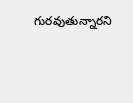గురవుతున్నారని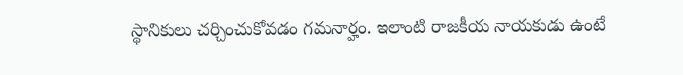స్థానికులు చర్చించుకోవడం గమనార్హం. ఇలాంటి రాజకీయ నాయకుడు ఉంటే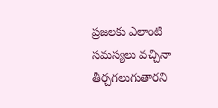ప్రజలకు ఎలాంటి సమస్యలు వచ్చినా తీర్చగలుగుతారని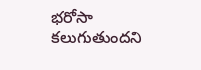భరోసా కలుగుతుందని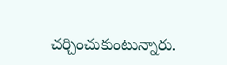చర్చించుకుంటున్నారు.